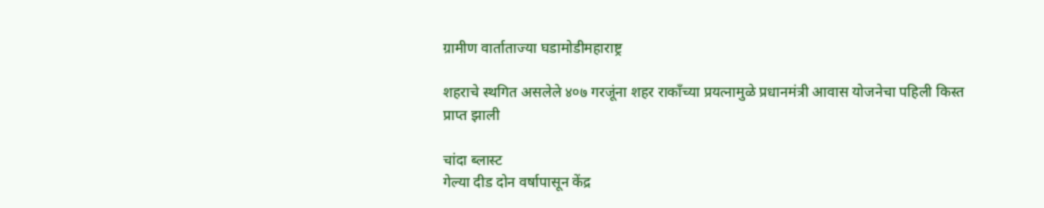ग्रामीण वार्ताताज्या घडामोडीमहाराष्ट्र

शहराचे स्थगित असलेले ४०७ गरजूंना शहर राकाँच्या प्रयत्नामुळे प्रधानमंत्री आवास योजनेचा पहिली किस्त प्राप्त झाली

चांदा ब्लास्ट
गेल्या दीड दोन वर्षापासून केंद्र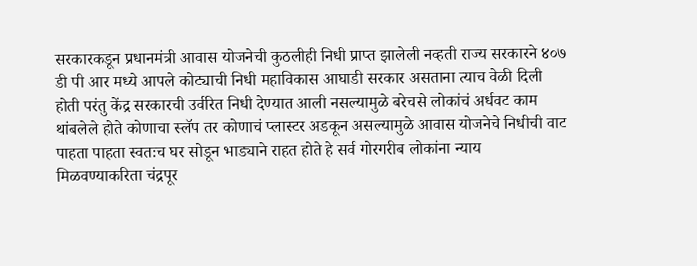सरकारकडून प्रधानमंत्री आवास योजनेची कुठलीही निधी प्राप्त झालेली नव्हती राज्य सरकारने ४०७ डी पी आर मध्ये आपले कोट्याची निधी महाविकास आघाडी सरकार असताना त्याच वेळी दिली होती परंतु केंद्र सरकारची उर्वरित निधी देण्यात आली नसल्यामुळे बरेचसे लोकांचं अर्धवट काम थांबलेले होते कोणाचा स्लॅप तर कोणाचं प्लास्टर अडकून असल्यामुळे आवास योजनेचे निधीची वाट पाहता पाहता स्वतःच घर सोडून भाड्याने राहत होते हे सर्व गोरगरीब लोकांना न्याय मिळवण्याकरिता चंद्रपूर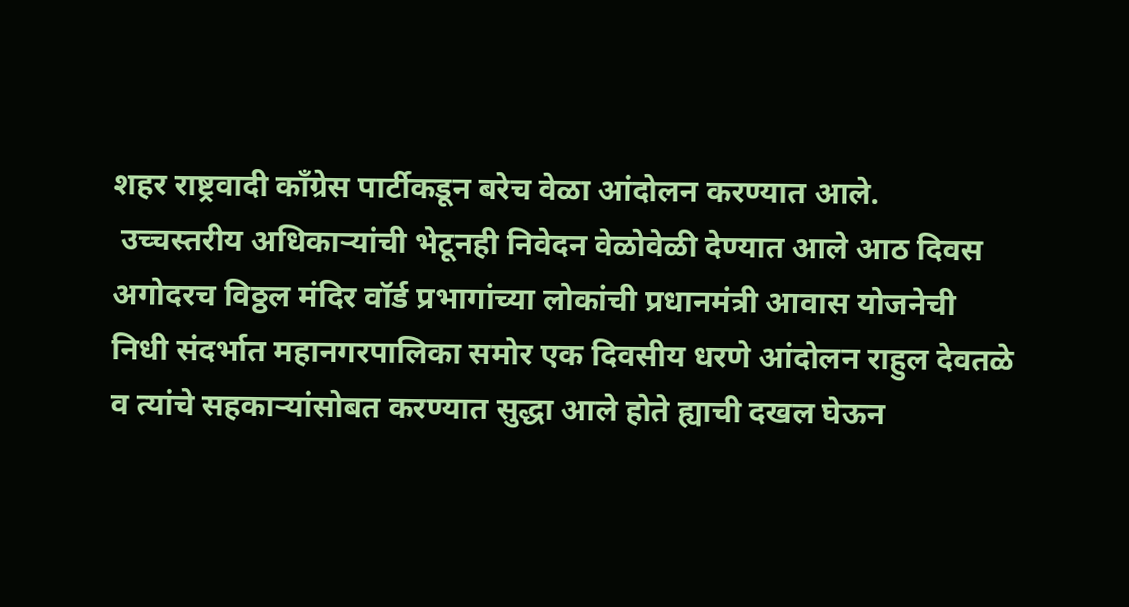शहर राष्ट्रवादी काँग्रेस पार्टीकडून बरेच वेळा आंदोलन करण्यात आले.
 उच्चस्तरीय अधिकाऱ्यांची भेटूनही निवेदन वेळोवेळी देण्यात आले आठ दिवस अगोदरच विठ्ठल मंदिर वॉर्ड प्रभागांच्या लोकांची प्रधानमंत्री आवास योजनेची निधी संदर्भात महानगरपालिका समोर एक दिवसीय धरणे आंदोलन राहुल देवतळे व त्यांचे सहकाऱ्यांसोबत करण्यात सुद्धा आले होते ह्याची दखल घेऊन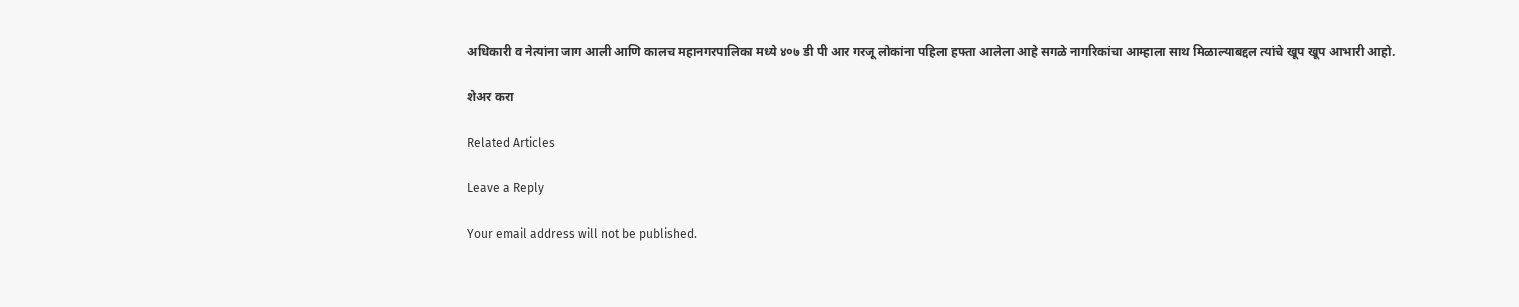अधिकारी व नेत्यांना जाग आली आणि कालच महानगरपालिका मध्ये ४०७ डी पी आर गरजू लोकांना पहिला हफ्ता आलेला आहे सगळे नागरिकांचा आम्हाला साथ मिळाल्याबद्दल त्यांचे खूप खूप आभारी आहो.

शेअर करा

Related Articles

Leave a Reply

Your email address will not be published.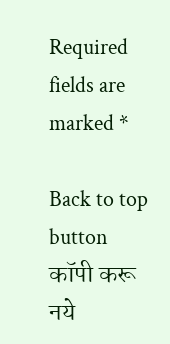Required fields are marked *

Back to top button
कॉपी करू नये